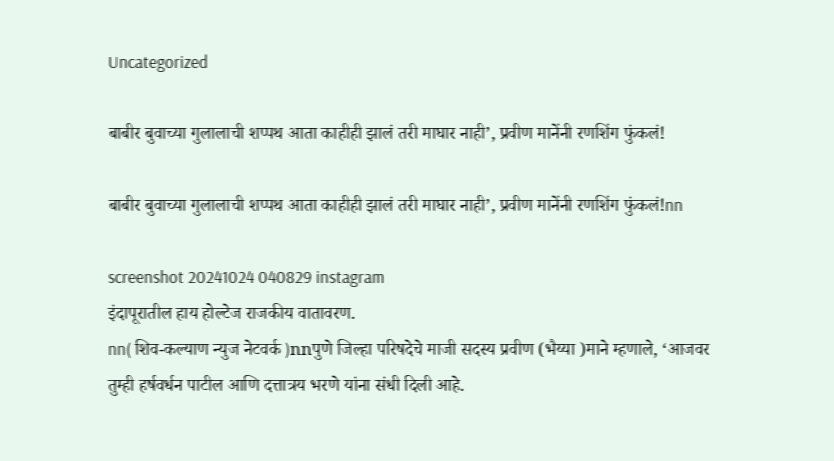Uncategorized

बाबीर बुवाच्या गुलालाची शप्पथ आता काहीही झालं तरी माघार नाही’, प्रवीण मानेंनी रणशिंग फुंकलं!

बाबीर बुवाच्या गुलालाची शप्पथ आता काहीही झालं तरी माघार नाही’, प्रवीण मानेंनी रणशिंग फुंकलं!nn

screenshot 20241024 040829 instagram
इंदापूरातील हाय होल्टेज राजकीय वातावरण.
nn( शिव-कल्याण न्युज नेटवर्क )nnपुणे जिल्हा परिषदेचे माजी सदस्य प्रवीण (भैय्या )माने म्हणाले, ‘आजवर तुम्ही हर्षवर्धन पाटील आणि दत्तात्रय भरणे यांना संधी दिली आहे.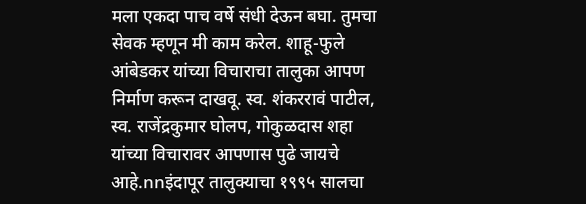मला एकदा पाच वर्षे संधी देऊन बघा. तुमचा सेवक म्हणून मी काम करेल. शाहू-फुले आंबेडकर यांच्या विचाराचा तालुका आपण निर्माण करून दाखवू. स्व. शंकररावं पाटील, स्व. राजेंद्रकुमार घोलप, गोकुळदास शहा यांच्या विचारावर आपणास पुढे जायचे आहे.nnइंदापूर तालुक्याचा १९९५ सालचा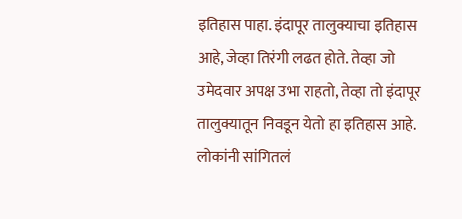इतिहास पाहा. इंदापूर तालुक्याचा इतिहास आहे, जेव्हा तिरंगी लढत होते. तेव्हा जो उमेदवार अपक्ष उभा राहतो, तेव्हा तो इंदापूर तालुक्यातून निवडून येतो हा इतिहास आहे. लोकांनी सांगितलं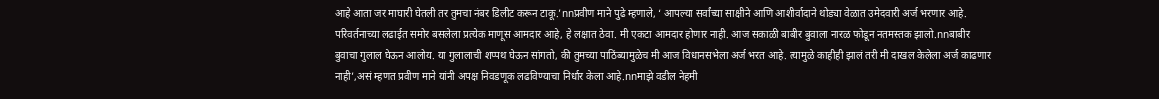आहे आता जर माघारी घेतली तर तुमचा नंबर डिलीट करून टाकू.’nnप्रवीण माने पुढे म्हणाले, ‘ आपल्या सर्वांच्या साक्षीने आणि आशीर्वादाने थोड्या वेळात उमेदवारी अर्ज भरणार आहे. परिवर्तनाच्या लढाईत समोर बसलेला प्रत्येक माणूस आमदार आहे, हे लक्षात ठेवा. मी एकटा आमदार होणार नाही. आज सकाळी बाबीर बुवाला नारळ फोडून नतमस्तक झालो.nnबाबीर बुवाचा गुलाल घेऊन आलोय. या गुलालाची शप्पथ घेऊन सांगतो, की तुमच्या पाठिंब्यामुळेच मी आज विधानसभेला अर्ज भरत आहे. त्यामुळे काहीही झालं तरी मी दाखल केलेला अर्ज काढणार नाही’,असं म्हणत प्रवीण माने यांनी अपक्ष निवडणूक लढविण्याचा निर्धार केला आहे.nnमाझे वडील नेहमी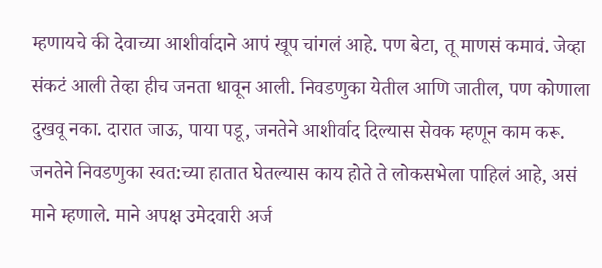म्हणायचे की देवाच्या आशीर्वादाने आपं खूप चांगलं आहे. पण बेटा, तू माणसं कमावं. जेव्हा संकटं आली तेव्हा हीच जनता धावून आली. निवडणुका येतील आणि जातील, पण कोणाला दुखवू नका. दारात जाऊ, पाया पडू, जनतेने आशीर्वाद दिल्यास सेवक म्हणून काम करू. जनतेने निवडणुका स्वत:च्या हातात घेतल्यास काय होते ते लोकसभेला पाहिलं आहे, असं माने म्हणाले. माने अपक्ष उमेदवारी अर्ज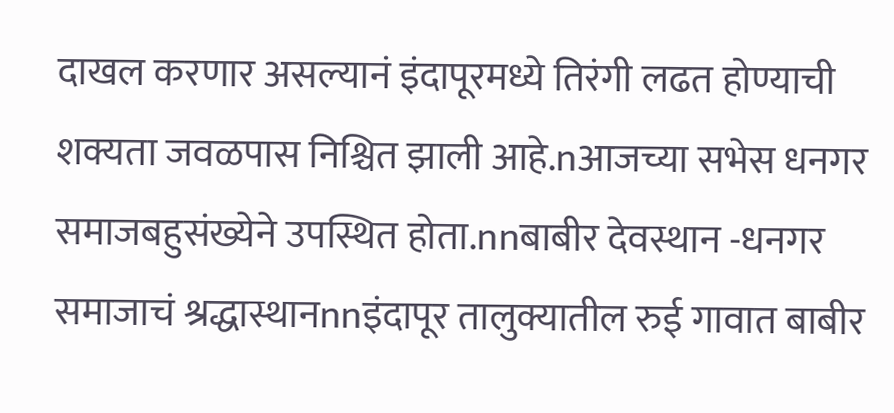दाखल करणार असल्यानं इंदापूरमध्ये तिरंगी लढत होण्याची शक्यता जवळपास निश्चित झाली आहे.nआजच्या सभेस धनगर समाजबहुसंख्येने उपस्थित होता.nnबाबीर देवस्थान -धनगर समाजाचं श्रद्धास्थानnnइंदापूर तालुक्यातील रुई गावात बाबीर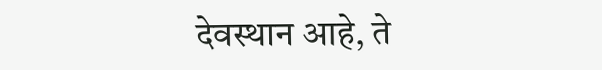देवस्थान आहे, ते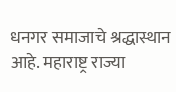धनगर समाजाचे श्रद्धास्थान आहे. महाराष्ट्र राज्या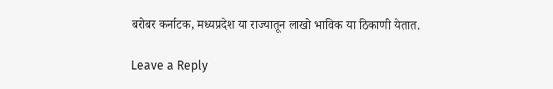बरोबर कर्नाटक, मध्यप्रदेश या राज्यातून लाखो भाविक या ठिकाणी येतात.

Leave a Reply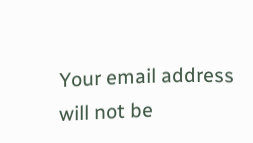Your email address will not be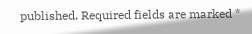published. Required fields are marked *